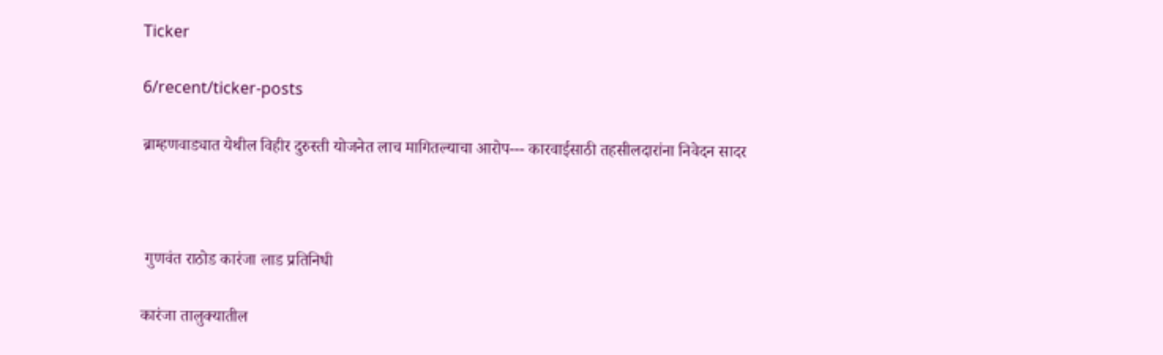Ticker

6/recent/ticker-posts

ब्राम्हणवाड्यात येथील विहीर दुरुस्ती योजनेत लाच मागितल्याचा आरोप--- कारवाईसाठी तहसीलदारांना निवेदन सादर



 गुणवंत राठोड कारंजा लाड प्रतिनिधी

कारंजा तालुक्यातील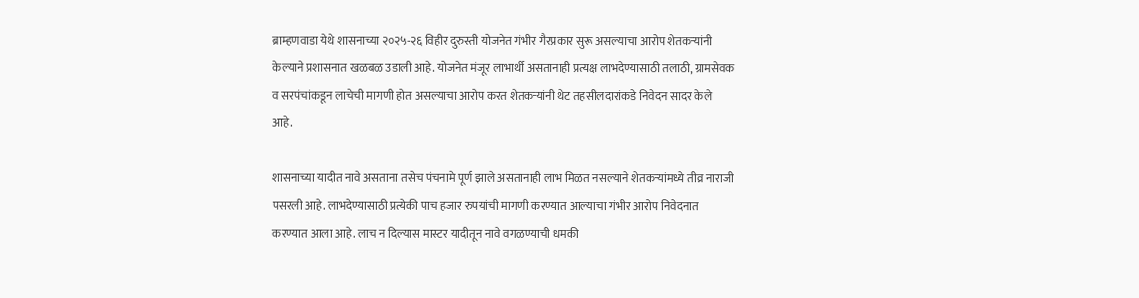ब्राम्हणवाडा येथे शासनाच्या २०२५-२६ विहीर दुरुस्ती योजनेत गंभीर गैरप्रकार सुरू असल्याचा आरोप शेतकऱ्यांनी केल्याने प्रशासनात खळबळ उडाली आहे. योजनेत मंजूर लाभार्थी असतानाही प्रत्यक्ष लाभदेण्यासाठी तलाठी, ग्रामसेवक व सरपंचांकडून लाचेची मागणी होत असल्याचा आरोप करत शेतकऱ्यांनी थेट तहसीलदारांकडे निवेदन सादर केले आहे.

शासनाच्या यादीत नावे असताना तसेच पंचनामे पूर्ण झाले असतानाही लाभ मिळत नसल्याने शेतकऱ्यांमध्ये तीव्र नाराजी पसरली आहे. लाभदेण्यासाठी प्रत्येकी पाच हजार रुपयांची मागणी करण्यात आल्याचा गंभीर आरोप निवेदनात करण्यात आला आहे. लाच न दिल्यास मास्टर यादीतून नावे वगळण्याची धमकी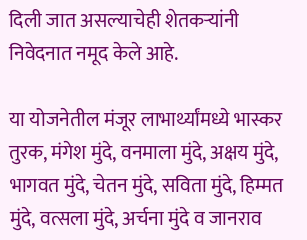दिली जात असल्याचेही शेतकऱ्यांनी निवेदनात नमूद केले आहे.

या योजनेतील मंजूर लाभार्थ्यांमध्ये भास्कर तुरक, मंगेश मुंदे, वनमाला मुंदे, अक्षय मुंदे, भागवत मुंदे, चेतन मुंदे, सविता मुंदे, हिम्मत मुंदे, वत्सला मुंदे, अर्चना मुंदे व जानराव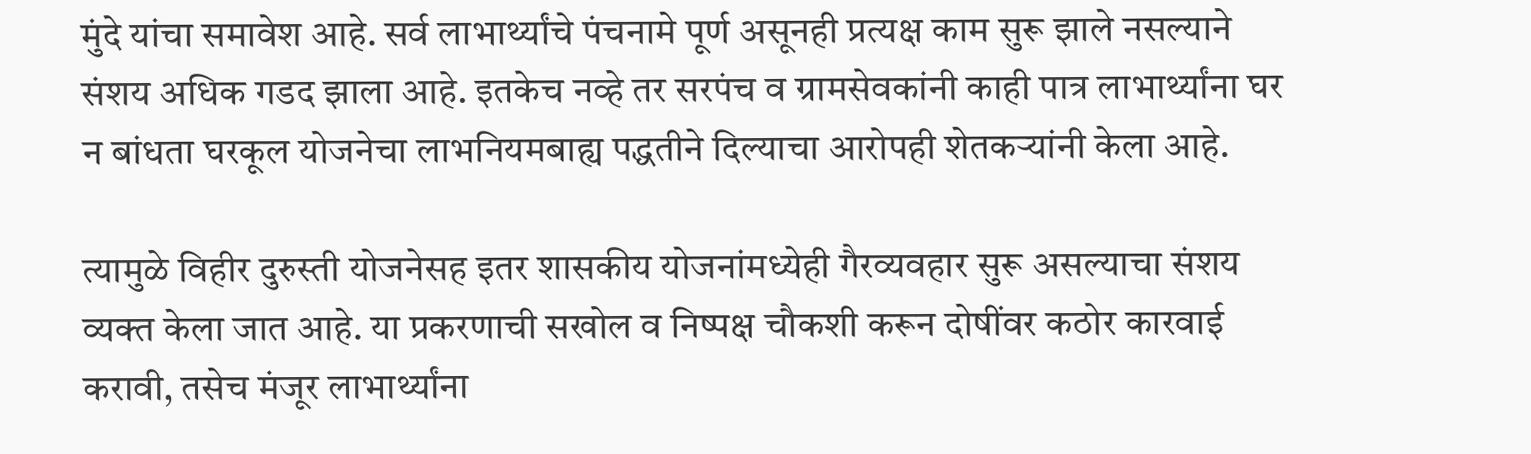मुंदे यांचा समावेश आहे. सर्व लाभार्थ्यांचे पंचनामे पूर्ण असूनही प्रत्यक्ष काम सुरू झाले नसल्याने संशय अधिक गडद झाला आहे. इतकेच नव्हे तर सरपंच व ग्रामसेवकांनी काही पात्र लाभार्थ्यांना घर न बांधता घरकूल योजनेचा लाभनियमबाह्य पद्धतीने दिल्याचा आरोपही शेतकऱ्यांनी केला आहे.

त्यामुळे विहीर दुरुस्ती योजनेसह इतर शासकीय योजनांमध्येही गैरव्यवहार सुरू असल्याचा संशय व्यक्त केला जात आहे. या प्रकरणाची सखोल व निष्पक्ष चौकशी करून दोषींवर कठोर कारवाई करावी, तसेच मंजूर लाभार्थ्यांना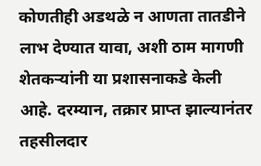कोणतीही अडथळे न आणता तातडीने लाभ देण्यात यावा, अशी ठाम मागणी शेतकऱ्यांनी या प्रशासनाकडे केली आहे. दरम्यान, तक्रार प्राप्त झाल्यानंतर तहसीलदार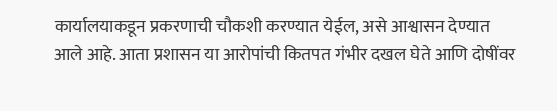कार्यालयाकडून प्रकरणाची चौकशी करण्यात येईल, असे आश्वासन देण्यात आले आहे. आता प्रशासन या आरोपांची कितपत गंभीर दखल घेते आणि दोषींवर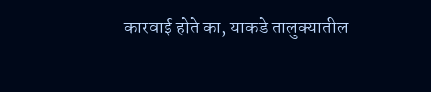कारवाई होते का, याकडे तालुक्यातील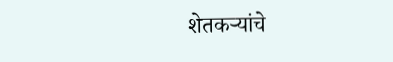शेतकऱ्यांचे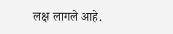लक्ष लागले आहे.